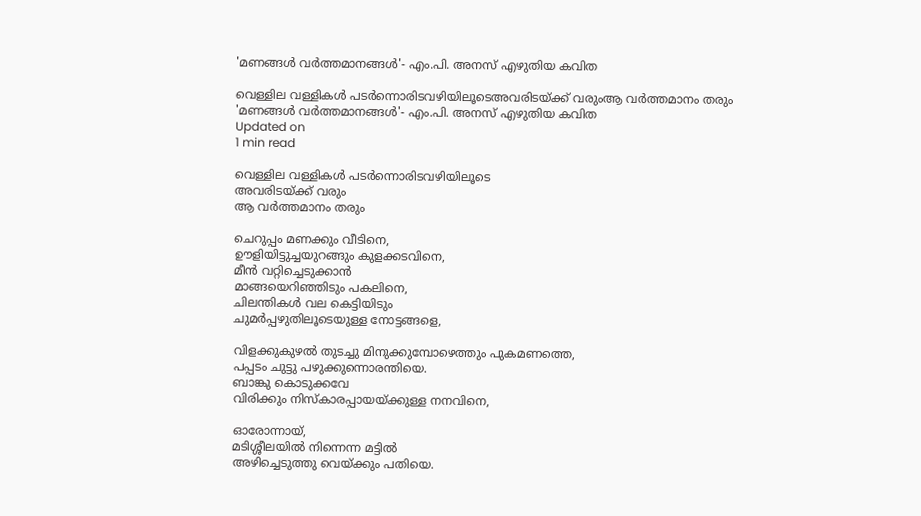'മണങ്ങള്‍ വര്‍ത്തമാനങ്ങള്‍'- എം.പി. അനസ് എഴുതിയ കവിത

വെള്ളില വള്ളികള്‍ പടര്‍ന്നൊരിടവഴിയിലൂടെഅവരിടയ്ക്ക് വരുംആ വര്‍ത്തമാനം തരും
'മണങ്ങള്‍ വര്‍ത്തമാനങ്ങള്‍'- എം.പി. അനസ് എഴുതിയ കവിത
Updated on
1 min read

വെള്ളില വള്ളികള്‍ പടര്‍ന്നൊരിടവഴിയിലൂടെ
അവരിടയ്ക്ക് വരും
ആ വര്‍ത്തമാനം തരും

ചെറുപ്പം മണക്കും വീടിനെ,
ഊളിയിട്ടുച്ചയുറങ്ങും കുളക്കടവിനെ,
മീന്‍ വറ്റിച്ചെടുക്കാന്‍
മാങ്ങയെറിഞ്ഞിടും പകലിനെ,
ചിലന്തികള്‍ വല കെട്ടിയിടും
ചുമര്‍പ്പഴുതിലൂടെയുള്ള നോട്ടങ്ങളെ,

വിളക്കുകുഴല്‍ തുടച്ചു മിനുക്കുമ്പോഴെത്തും പുകമണത്തെ,
പപ്പടം ചുട്ടു പഴുക്കുന്നൊരന്തിയെ.
ബാങ്കു കൊടുക്കവേ
വിരിക്കും നിസ്‌കാരപ്പായയ്ക്കുള്ള നനവിനെ,

ഓരോന്നായ്,
മടിശ്ശീലയില്‍ നിന്നെന്ന മട്ടില്‍
അഴിച്ചെടുത്തു വെയ്ക്കും പതിയെ.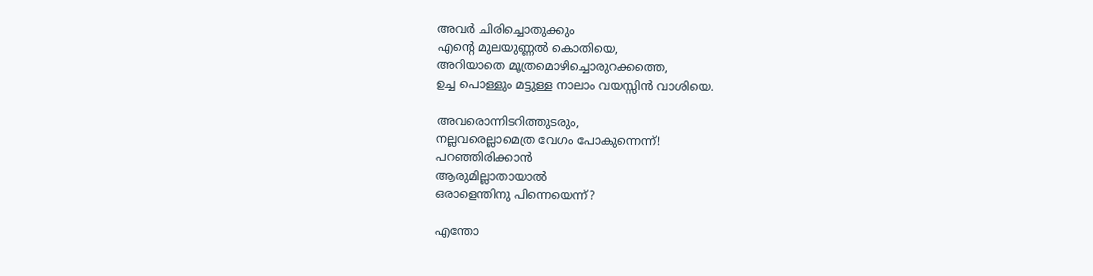അവര്‍ ചിരിച്ചൊതുക്കും
എന്റെ മുലയുണ്ണല്‍ കൊതിയെ,
അറിയാതെ മൂത്രമൊഴിച്ചൊരുറക്കത്തെ,
ഉച്ച പൊള്ളും മട്ടുള്ള നാലാം വയസ്സിന്‍ വാശിയെ.

അവരൊന്നിടറിത്തുടരും,
നല്ലവരെല്ലാമെത്ര വേഗം പോകുന്നെന്ന്!
പറഞ്ഞിരിക്കാന്‍
ആരുമില്ലാതായാല്‍
ഒരാളെന്തിനു പിന്നെയെന്ന്?

എന്തോ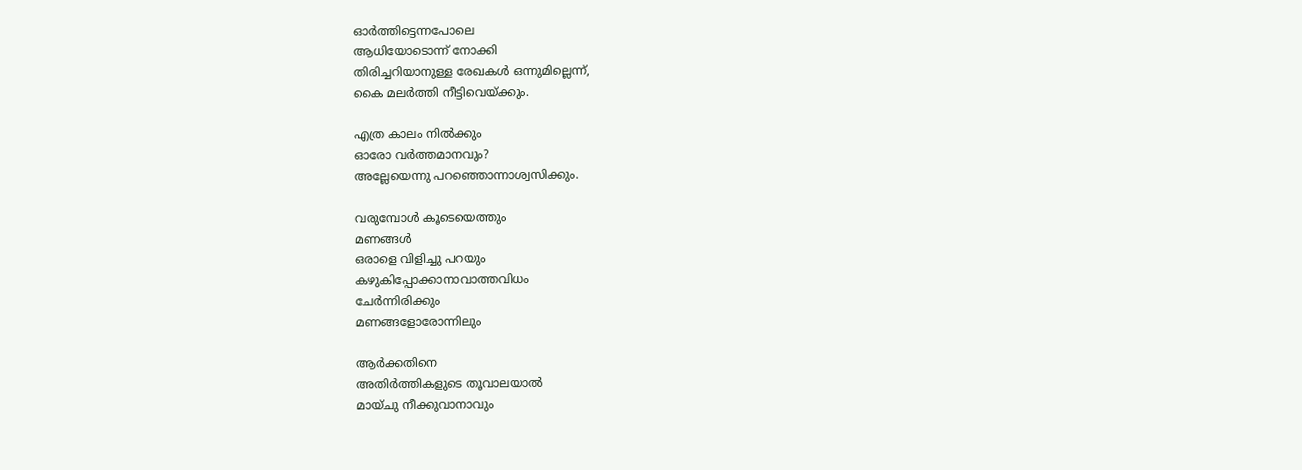ഓര്‍ത്തിട്ടെന്നപോലെ
ആധിയോടൊന്ന് നോക്കി
തിരിച്ചറിയാനുള്ള രേഖകള്‍ ഒന്നുമില്ലെന്ന്,
കൈ മലര്‍ത്തി നീട്ടിവെയ്ക്കും.

എത്ര കാലം നില്‍ക്കും
ഓരോ വര്‍ത്തമാനവും?
അല്ലേയെന്നു പറഞ്ഞൊന്നാശ്വസിക്കും.

വരുമ്പോള്‍ കൂടെയെത്തും
മണങ്ങള്‍
ഒരാളെ വിളിച്ചു പറയും
കഴുകിപ്പോക്കാനാവാത്തവിധം
ചേര്‍ന്നിരിക്കും
മണങ്ങളോരോന്നിലും

ആര്‍ക്കതിനെ
അതിര്‍ത്തികളുടെ തൂവാലയാല്‍
മായ്ചു നീക്കുവാനാവും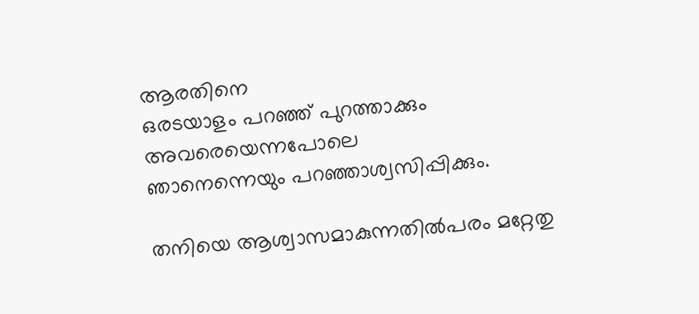ആരതിനെ
ഒരടയാളം പറഞ്ഞ് പുറത്താക്കും
അവരെയെന്നപോലെ
ഞാനെന്നെയും പറഞ്ഞാശ്വസിപ്പിക്കും.

തനിയെ ആശ്വാസമാകുന്നതില്‍പരം മറ്റേതു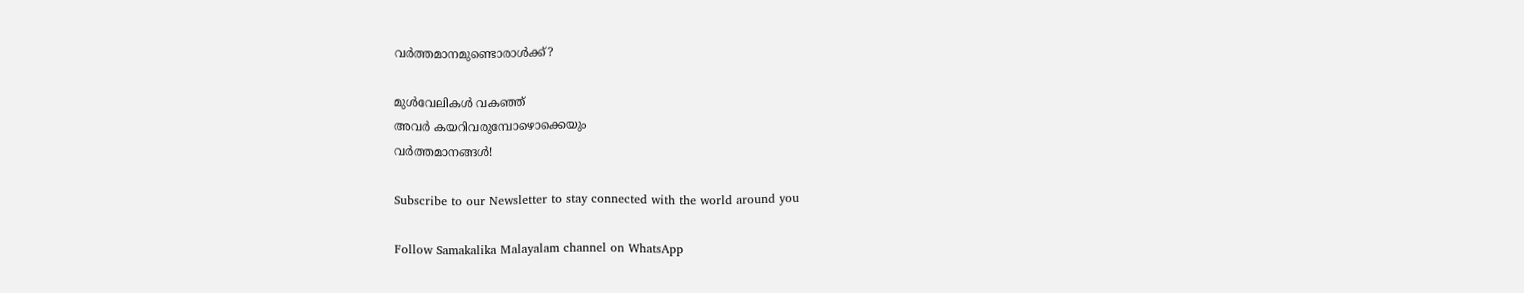വര്‍ത്തമാനമുണ്ടൊരാള്‍ക്ക്?

മുള്‍വേലികള്‍ വകഞ്ഞ്
അവര്‍ കയറിവരുമ്പോഴൊക്കെയും
വര്‍ത്തമാനങ്ങള്‍!

Subscribe to our Newsletter to stay connected with the world around you

Follow Samakalika Malayalam channel on WhatsApp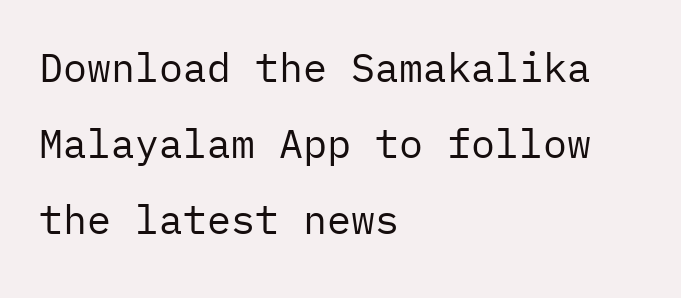Download the Samakalika Malayalam App to follow the latest news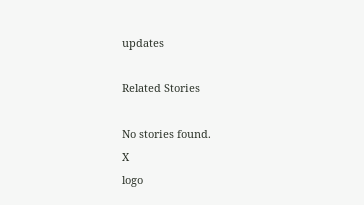updates

Related Stories

No stories found.
X
logo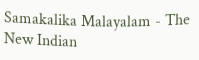Samakalika Malayalam - The New Indian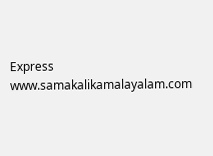Express
www.samakalikamalayalam.com